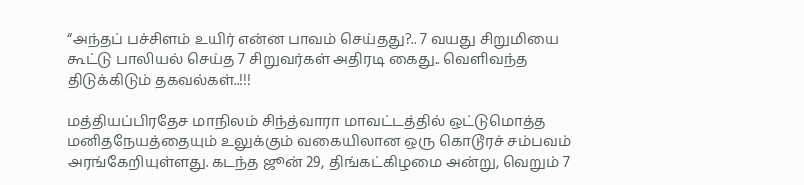“அந்தப் பச்சிளம் உயிர் என்ன பாவம் செய்தது?.. 7 வயது சிறுமியை கூட்டு பாலியல் செய்த 7 சிறுவர்கள் அதிரடி கைது.. வெளிவந்த திடுக்கிடும் தகவல்கள்..!!!

மத்தியப்பிரதேச மாநிலம் சிந்த்வாரா மாவட்டத்தில் ஒட்டுமொத்த மனிதநேயத்தையும் உலுக்கும் வகையிலான ஒரு கொடூரச் சம்பவம் அரங்கேறியுள்ளது. கடந்த ஜூன் 29, திங்கட்கிழமை அன்று, வெறும் 7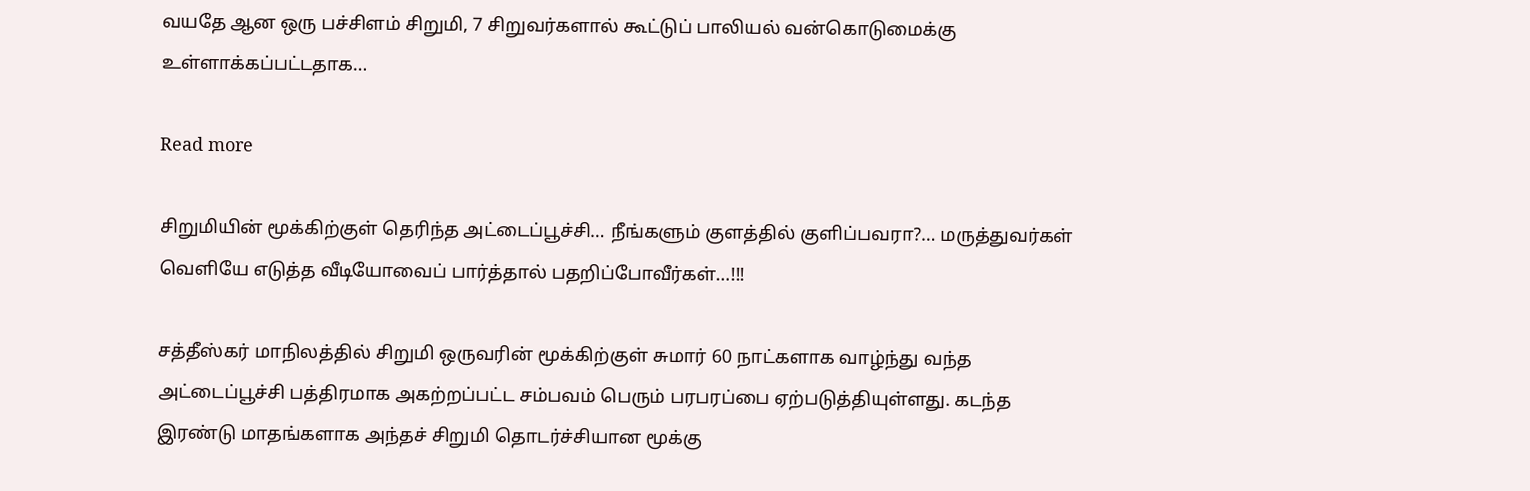வயதே ஆன ஒரு பச்சிளம் சிறுமி, 7 சிறுவர்களால் கூட்டுப் பாலியல் வன்கொடுமைக்கு உள்ளாக்கப்பட்டதாக…

Read more

சிறுமியின் மூக்கிற்குள் தெரிந்த அட்டைப்பூச்சி… நீங்களும் குளத்தில் குளிப்பவரா?… மருத்துவர்கள் வெளியே எடுத்த வீடியோவைப் பார்த்தால் பதறிப்போவீர்கள்…!!!

சத்தீஸ்கர் மாநிலத்தில் சிறுமி ஒருவரின் மூக்கிற்குள் சுமார் 60 நாட்களாக வாழ்ந்து வந்த அட்டைப்பூச்சி பத்திரமாக அகற்றப்பட்ட சம்பவம் பெரும் பரபரப்பை ஏற்படுத்தியுள்ளது. கடந்த இரண்டு மாதங்களாக அந்தச் சிறுமி தொடர்ச்சியான மூக்கு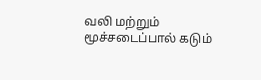வலி மற்றும் மூச்சடைப்பால் கடும்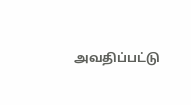அவதிப்பட்டு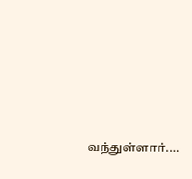வந்துள்ளார்.…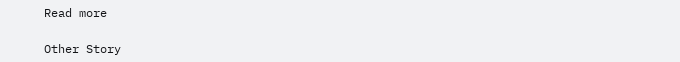Read more

Other Story